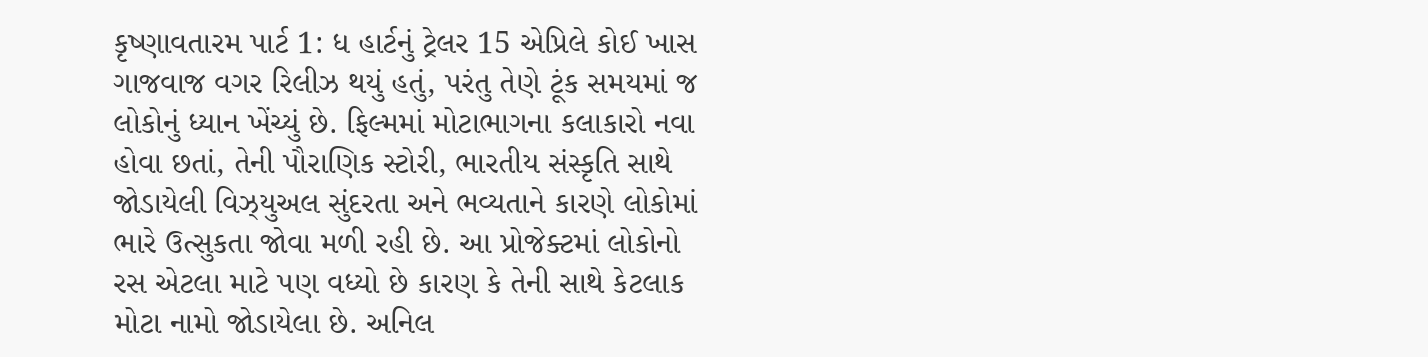કૃષ્ણાવતારમ પાર્ટ 1: ધ હાર્ટનું ટ્રેલર 15 એપ્રિલે કોઈ ખાસ ગાજવાજ વગર રિલીઝ થયું હતું, પરંતુ તેણે ટૂંક સમયમાં જ લોકોનું ધ્યાન ખેંચ્યું છે. ફિલ્મમાં મોટાભાગના કલાકારો નવા હોવા છતાં, તેની પૌરાણિક સ્ટોરી, ભારતીય સંસ્કૃતિ સાથે જોડાયેલી વિઝ્યુઅલ સુંદરતા અને ભવ્યતાને કારણે લોકોમાં ભારે ઉત્સુકતા જોવા મળી રહી છે. આ પ્રોજેક્ટમાં લોકોનો રસ એટલા માટે પણ વધ્યો છે કારણ કે તેની સાથે કેટલાક મોટા નામો જોડાયેલા છે. અનિલ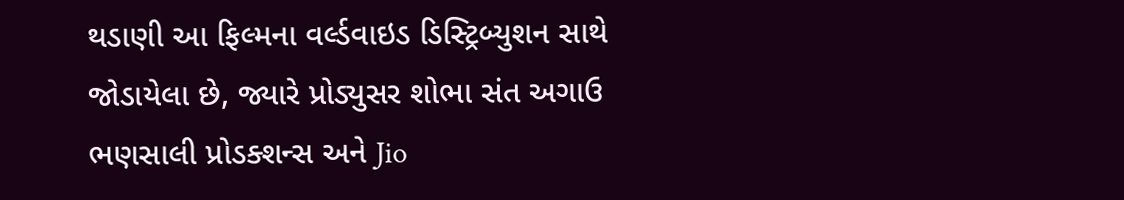થડાણી આ ફિલ્મના વર્લ્ડવાઇડ ડિસ્ટ્રિબ્યુશન સાથે જોડાયેલા છે, જ્યારે પ્રોડ્યુસર શોભા સંત અગાઉ ભણસાલી પ્રોડક્શન્સ અને Jio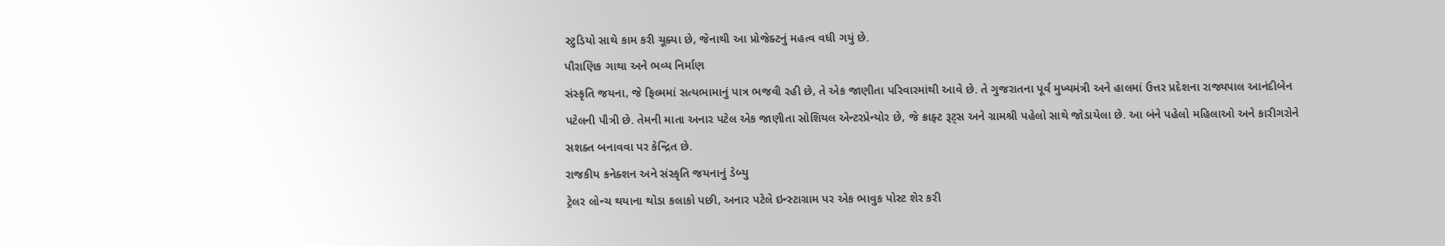સ્ટુડિયો સાથે કામ કરી ચૂક્યા છે, જેનાથી આ પ્રોજેક્ટનું મહત્વ વધી ગયું છે.
પૌરાણિક ગાથા અને ભવ્ય નિર્માણ
સંસ્કૃતિ જયના, જે ફિલ્મમાં સત્યભામાનું પાત્ર ભજવી રહી છે, તે એક જાણીતા પરિવારમાંથી આવે છે. તે ગુજરાતના પૂર્વ મુખ્યમંત્રી અને હાલમાં ઉત્તર પ્રદેશના રાજ્યપાલ આનંદીબેન પટેલની પૌત્રી છે. તેમની માતા અનાર પટેલ એક જાણીતા સોશિયલ એન્ટરપ્રેન્યોર છે, જે ક્રાફ્ટ રૂટ્સ અને ગ્રામશ્રી પહેલો સાથે જોડાયેલા છે. આ બંને પહેલો મહિલાઓ અને કારીગરોને સશક્ત બનાવવા પર કેન્દ્રિત છે.
રાજકીય કનેક્શન અને સંસ્કૃતિ જયનાનું ડેબ્યુ
ટ્રેલર લોન્ચ થયાના થોડા કલાકો પછી, અનાર પટેલે ઇન્સ્ટાગ્રામ પર એક ભાવુક પોસ્ટ શેર કરી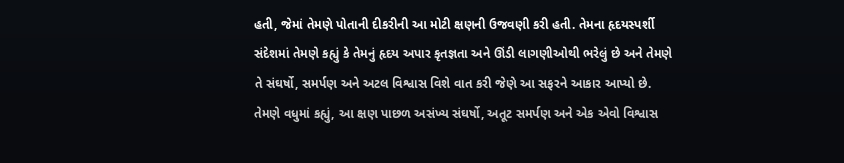હતી, જેમાં તેમણે પોતાની દીકરીની આ મોટી ક્ષણની ઉજવણી કરી હતી. તેમના હૃદયસ્પર્શી સંદેશમાં તેમણે કહ્યું કે તેમનું હૃદય અપાર કૃતજ્ઞતા અને ઊંડી લાગણીઓથી ભરેલું છે અને તેમણે તે સંઘર્ષો, સમર્પણ અને અટલ વિશ્વાસ વિશે વાત કરી જેણે આ સફરને આકાર આપ્યો છે. તેમણે વધુમાં કહ્યું, આ ક્ષણ પાછળ અસંખ્ય સંઘર્ષો, અતૂટ સમર્પણ અને એક એવો વિશ્વાસ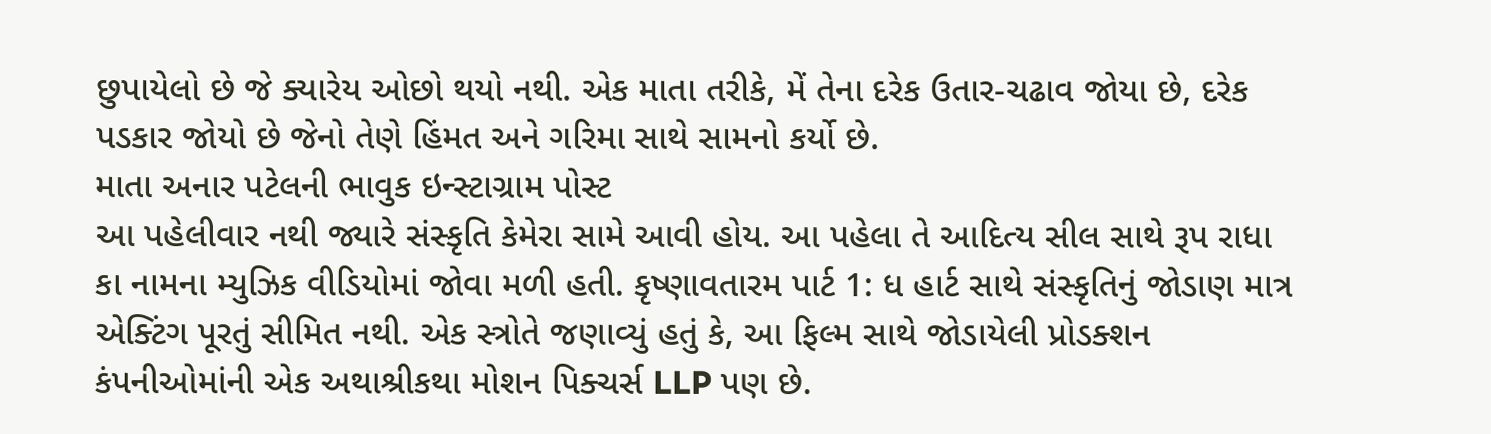છુપાયેલો છે જે ક્યારેય ઓછો થયો નથી. એક માતા તરીકે, મેં તેના દરેક ઉતાર-ચઢાવ જોયા છે, દરેક પડકાર જોયો છે જેનો તેણે હિંમત અને ગરિમા સાથે સામનો કર્યો છે.
માતા અનાર પટેલની ભાવુક ઇન્સ્ટાગ્રામ પોસ્ટ
આ પહેલીવાર નથી જ્યારે સંસ્કૃતિ કેમેરા સામે આવી હોય. આ પહેલા તે આદિત્ય સીલ સાથે રૂપ રાધા કા નામના મ્યુઝિક વીડિયોમાં જોવા મળી હતી. કૃષ્ણાવતારમ પાર્ટ 1: ધ હાર્ટ સાથે સંસ્કૃતિનું જોડાણ માત્ર એક્ટિંગ પૂરતું સીમિત નથી. એક સ્ત્રોતે જણાવ્યું હતું કે, આ ફિલ્મ સાથે જોડાયેલી પ્રોડક્શન કંપનીઓમાંની એક અથાશ્રીકથા મોશન પિક્ચર્સ LLP પણ છે.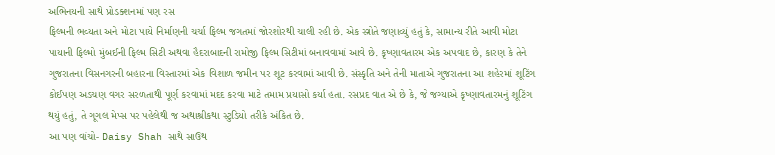અભિનયની સાથે પ્રોડક્શનમાં પણ રસ
ફિલ્મની ભવ્યતા અને મોટા પાયે નિર્માણની ચર્ચા ફિલ્મ જગતમાં જોરશોરથી ચાલી રહી છે. એક સ્ત્રોતે જણાવ્યું હતું કે, સામાન્ય રીતે આવી મોટા પાયાની ફિલ્મો મુંબઈની ફિલ્મ સિટી અથવા હૈદરાબાદની રામોજી ફિલ્મ સિટીમાં બનાવવામાં આવે છે. કૃષ્ણાવતારમ એક અપવાદ છે, કારણ કે તેને ગુજરાતના વિસનગરની બહારના વિસ્તારમાં એક વિશાળ જમીન પર શૂટ કરવામાં આવી છે. સંસ્કૃતિ અને તેની માતાએ ગુજરાતના આ શહેરમાં શૂટિંગ કોઈપણ અડચણ વગર સરળતાથી પૂર્ણ કરવામાં મદદ કરવા માટે તમામ પ્રયાસો કર્યા હતા. રસપ્રદ વાત એ છે કે, જે જગ્યાએ કૃષ્ણાવતારમનું શૂટિંગ થયું હતું, તે ગૂગલ મેપ્સ પર પહેલેથી જ અથાશ્રીકથા સ્ટુડિયો તરીકે અંકિત છે.
આ પણ વાંચો- Daisy Shah સાથે સાઉથ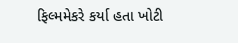ફિલ્મમેકરે કર્યા હતા ખોટી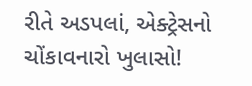રીતે અડપલાં, એક્ટ્રેસનો ચોંકાવનારો ખુલાસો!